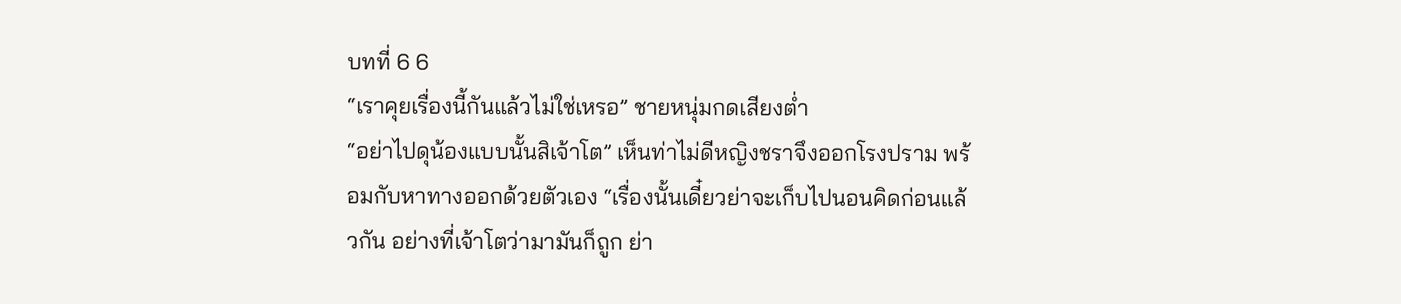บทที่ 6 6
“เราคุยเรื่องนี้กันแล้วไม่ใช่เหรอ” ชายหนุ่มกดเสียงต่ำ
“อย่าไปดุน้องแบบนั้นสิเจ้าโต” เห็นท่าไม่ดีหญิงชราจึงออกโรงปราม พร้อมกับหาทางออกด้วยตัวเอง “เรื่องนั้นเดี๋ยวย่าจะเก็บไปนอนคิดก่อนแล้วกัน อย่างที่เจ้าโตว่ามามันก็ถูก ย่า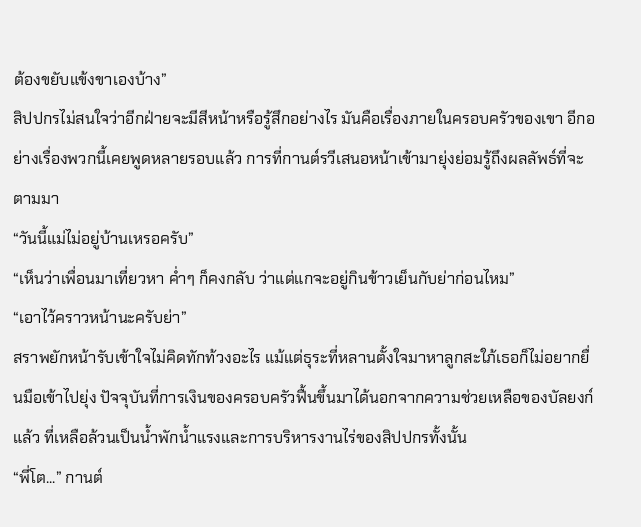ต้องขยับแข้งขาเองบ้าง”
สิปปกรไม่สนใจว่าอีกฝ่ายจะมีสีหน้าหรือรู้สึกอย่างไร มันคือเรื่องภายในครอบครัวของเขา อีกอย่างเรื่องพวกนี้เคยพูดหลายรอบแล้ว การที่กานต์รวีเสนอหน้าเข้ามายุ่งย่อมรู้ถึงผลลัพธ์ที่จะตามมา
“วันนี้แม่ไม่อยู่บ้านเหรอครับ”
“เห็นว่าเพื่อนมาเที่ยวหา ค่ำๆ ก็คงกลับ ว่าแต่แกจะอยู่กินข้าวเย็นกับย่าก่อนไหม”
“เอาไว้คราวหน้านะครับย่า”
สราพยักหน้ารับเข้าใจไม่คิดทักท้วงอะไร แม้แต่ธุระที่หลานตั้งใจมาหาลูกสะใภ้เธอก็ไม่อยากยื่นมือเข้าไปยุ่ง ปัจจุบันที่การเงินของครอบครัวฟื้นขึ้นมาได้นอกจากความช่วยเหลือของบัลยงก์แล้ว ที่เหลือล้วนเป็นน้ำพักน้ำแรงและการบริหารงานไร่ของสิปปกรทั้งนั้น
“พี่โต...” กานต์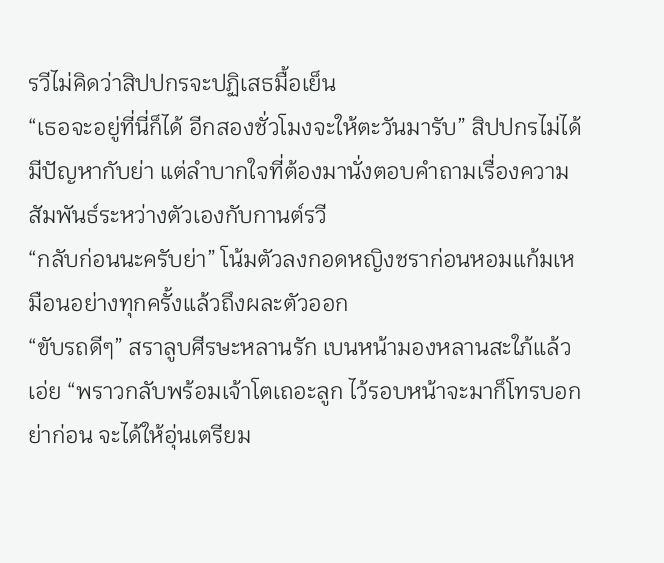รวีไม่คิดว่าสิปปกรจะปฏิเสธมื้อเย็น
“เธอจะอยู่ที่นี่ก็ได้ อีกสองชั่วโมงจะให้ตะวันมารับ” สิปปกรไม่ได้มีปัญหากับย่า แต่ลำบากใจที่ต้องมานั่งตอบคำถามเรื่องความสัมพันธ์ระหว่างตัวเองกับกานต์รวี
“กลับก่อนนะครับย่า” โน้มตัวลงกอดหญิงชราก่อนหอมแก้มเหมือนอย่างทุกครั้งแล้วถึงผละตัวออก
“ขับรถดีๆ” สราลูบศีรษะหลานรัก เบนหน้ามองหลานสะใภ้แล้วเอ่ย “พราวกลับพร้อมเจ้าโตเถอะลูก ไว้รอบหน้าจะมาก็โทรบอกย่าก่อน จะได้ให้อุ่นเตรียม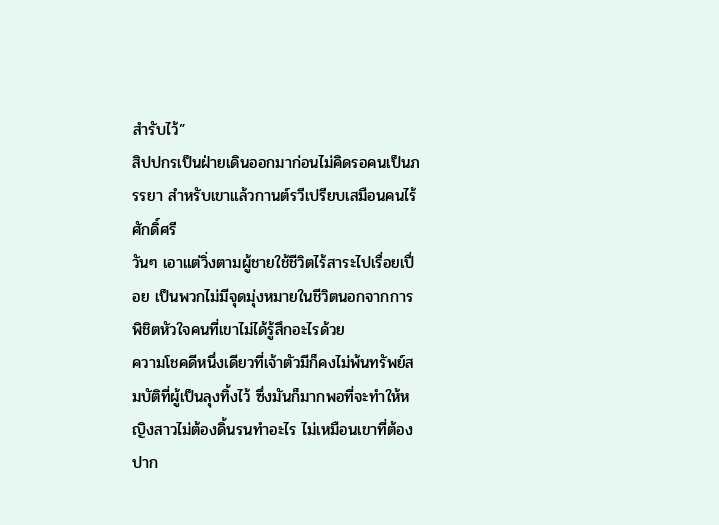สำรับไว้”
สิปปกรเป็นฝ่ายเดินออกมาก่อนไม่คิดรอคนเป็นภรรยา สำหรับเขาแล้วกานต์รวีเปรียบเสมือนคนไร้ศักดิ์ศรี
วันๆ เอาแต่วิ่งตามผู้ชายใช้ชีวิตไร้สาระไปเรื่อยเปื่อย เป็นพวกไม่มีจุดมุ่งหมายในชีวิตนอกจากการพิชิตหัวใจคนที่เขาไม่ได้รู้สึกอะไรด้วย
ความโชคดีหนึ่งเดียวที่เจ้าตัวมีก็คงไม่พ้นทรัพย์สมบัติที่ผู้เป็นลุงทิ้งไว้ ซึ่งมันก็มากพอที่จะทำให้หญิงสาวไม่ต้องดิ้นรนทำอะไร ไม่เหมือนเขาที่ต้องปาก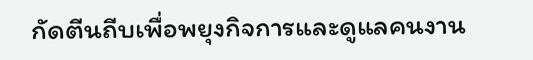กัดตีนถีบเพื่อพยุงกิจการและดูแลคนงาน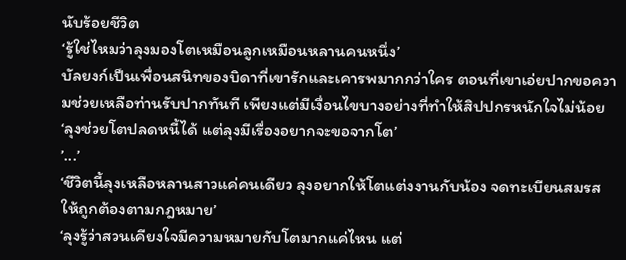นับร้อยชีวิต
‘รู้ใช่ไหมว่าลุงมองโตเหมือนลูกเหมือนหลานคนหนึ่ง’
บัลยงก์เป็นเพื่อนสนิทของบิดาที่เขารักและเคารพมากกว่าใคร ตอนที่เขาเอ่ยปากขอความช่วยเหลือท่านรับปากทันที เพียงแต่มีเงื่อนไขบางอย่างที่ทำให้สิปปกรหนักใจไม่น้อย
‘ลุงช่วยโตปลดหนี้ได้ แต่ลุงมีเรื่องอยากจะขอจากโต’
’...’
‘ชีวิตนี้ลุงเหลือหลานสาวแค่คนเดียว ลุงอยากให้โตแต่งงานกับน้อง จดทะเบียนสมรสให้ถูกต้องตามกฎหมาย’
‘ลุงรู้ว่าสวนเคียงใจมีความหมายกับโตมากแค่ไหน แต่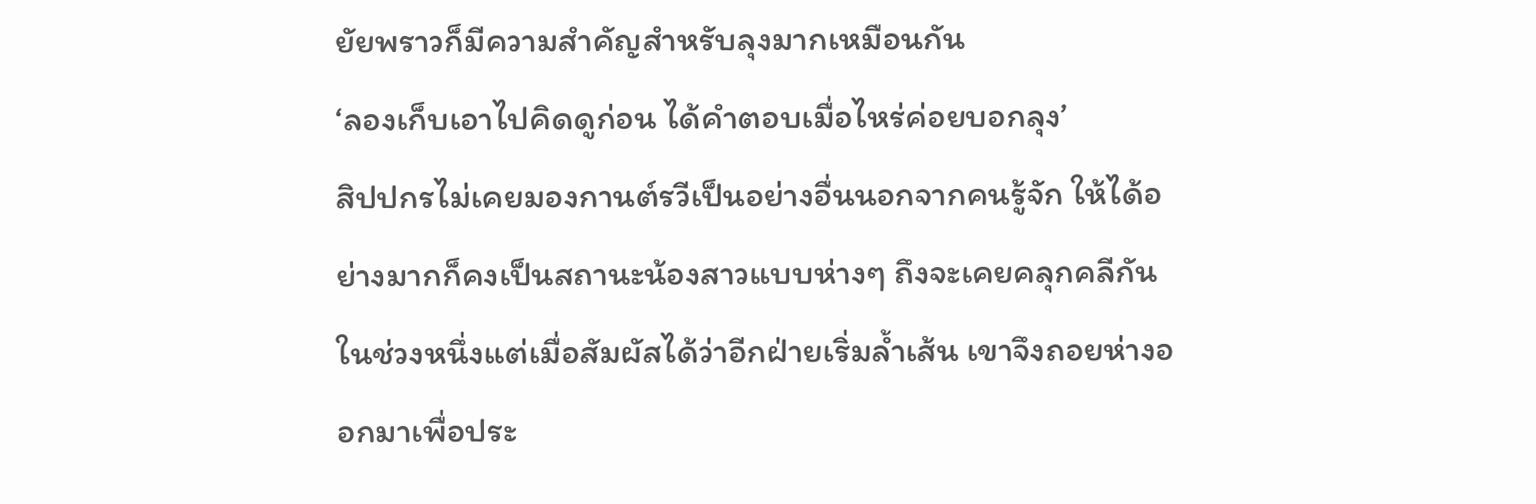ยัยพราวก็มีความสำคัญสำหรับลุงมากเหมือนกัน
‘ลองเก็บเอาไปคิดดูก่อน ได้คำตอบเมื่อไหร่ค่อยบอกลุง’
สิปปกรไม่เคยมองกานต์รวีเป็นอย่างอื่นนอกจากคนรู้จัก ให้ได้อย่างมากก็คงเป็นสถานะน้องสาวแบบห่างๆ ถึงจะเคยคลุกคลีกันในช่วงหนึ่งแต่เมื่อสัมผัสได้ว่าอีกฝ่ายเริ่มล้ำเส้น เขาจึงถอยห่างออกมาเพื่อประ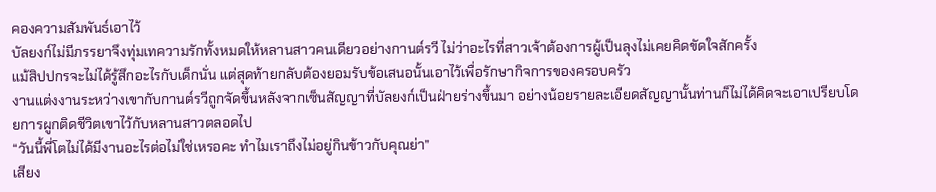คองความสัมพันธ์เอาไว้
บัลยงก์ไม่มีภรรยาจึงทุ่มเทความรักทั้งหมดให้หลานสาวคนเดียวอย่างกานต์รวี ไม่ว่าอะไรที่สาวเจ้าต้องการผู้เป็นลุงไม่เคยคิดขัดใจสักครั้ง
แม้สิปปกรจะไม่ได้รู้สึกอะไรกับเด็กนั่น แต่สุดท้ายกลับต้องยอมรับข้อเสนอนั้นเอาไว้เพื่อรักษากิจการของครอบครัว
งานแต่งงานระหว่างเขากับกานต์รวีถูกจัดขึ้นหลังจากเซ็นสัญญาที่บัลยงก์เป็นฝ่ายร่างขึ้นมา อย่างน้อยรายละเอียดสัญญานั้นท่านก็ไม่ได้คิดจะเอาเปรียบโดยการผูกติดชีวิตเขาไว้กับหลานสาวตลอดไป
“วันนี้พี่โตไม่ได้มีงานอะไรต่อไม่ใช่เหรอคะ ทำไมเราถึงไม่อยู่กินข้าวกับคุณย่า”
เสียง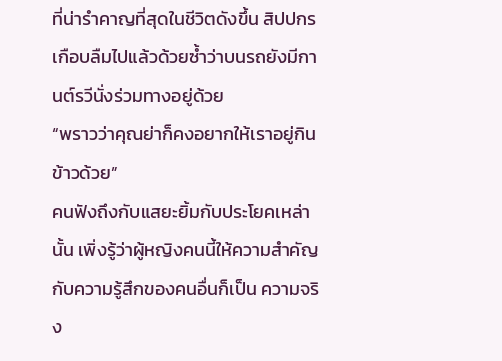ที่น่ารำคาญที่สุดในชีวิตดังขึ้น สิปปกรเกือบลืมไปแล้วด้วยซ้ำว่าบนรถยังมีกานต์รวีนั่งร่วมทางอยู่ด้วย
“พราวว่าคุณย่าก็คงอยากให้เราอยู่กินข้าวด้วย”
คนฟังถึงกับแสยะยิ้มกับประโยคเหล่านั้น เพิ่งรู้ว่าผู้หญิงคนนี้ให้ความสำคัญกับความรู้สึกของคนอื่นก็เป็น ความจริง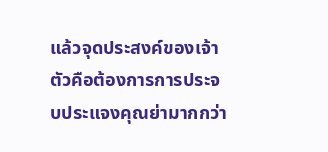แล้วจุดประสงค์ของเจ้าตัวคือต้องการการประจบประแจงคุณย่ามากกว่า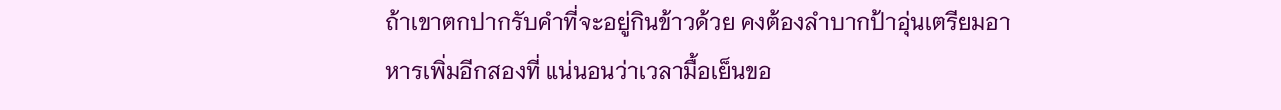ถ้าเขาตกปากรับคำที่จะอยู่กินข้าวด้วย คงต้องลำบากป้าอุ่นเตรียมอาหารเพิ่มอีกสองที่ แน่นอนว่าเวลามื้อเย็นขอ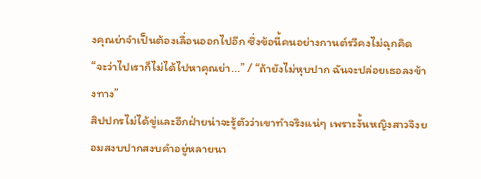งคุณย่าจำเป็นต้องเลื่อนออกไปอีก ซึ่งข้อนี้คนอย่างกานต์รวีคงไม่ฉุกคิด
“จะว่าไปเราก็ไม่ได้ไปหาคุณย่า...” / “ถ้ายังไม่หุบปาก ฉันจะปล่อยเธอลงข้างทาง”
สิปปกรไม่ได้ขู่และอีกฝ่ายน่าจะรู้ตัวว่าเขาทำจริงแน่ๆ เพราะงั้นหญิงสาวจึงยอมสงบปากสงบคำอยู่หลายนา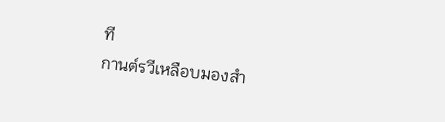ที
กานต์รวีเหลือบมองสำ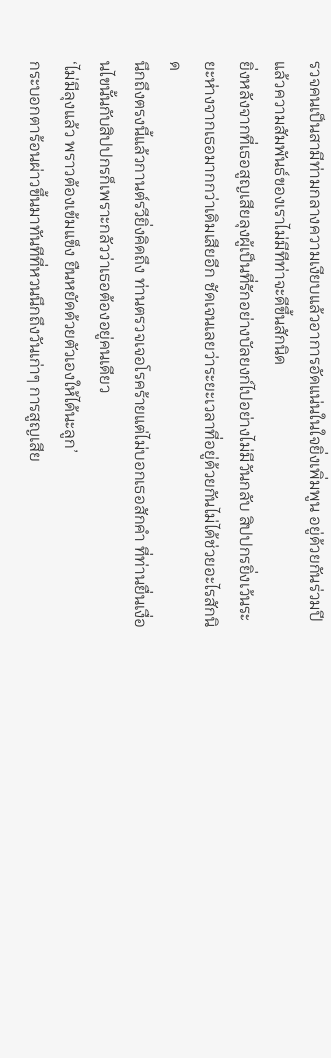รวจคนเป็นสามีท่ามกลางความเงียบแล้วอาการอัดแน่นในใจยิ่งเพิ่มพูน อยู่ด้วยกันร่วมปีแล้วความสัมพันธ์ของเราไม่มีทีท่าจะดีขึ้นสักนิด
ยิ่งหลังจากที่เธอสูญเสียลุงผู้เป็นที่รักอย่างบัลยงก์ไปอย่างไม่มีวันกลับ สิปปกรยิ่งเว้นระยะห่างจากเธอมากกว่าเดิมเสียอีก ชัดเจนเลยว่าระยะเวลาที่อยู่ด้วยกันไม่ได้ช่วยอะไรสักนิด
นึกถึงตรงนี้แล้วกานต์รวียิ่งคิดถึง ท่านตรวจเจอโรคร้ายแต่ไม่บอกเธอสักคำ ที่ท่านยื่นเงื่อนไขนั้นกับสิปปกรก็เพราะกลัวว่าเธอต้องอยู่คนเดียว
‘ไม่มีลุงแล้ว พราวต้องเข้มแข็ง ยืนหยัดด้วยตัวเองให้ได้นะลูก’
กระบอกตาร้อนผ่าวขึ้นมาทันทีที่หวนนึกถึงวันเก่าๆ การสูญเสีย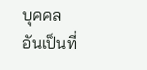บุคคลอันเป็นที่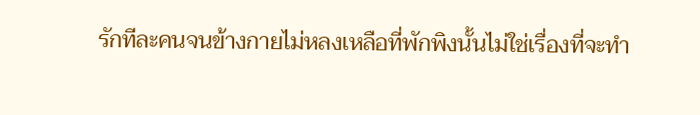รักทีละคนจนข้างกายไม่หลงเหลือที่พักพิงนั้นไม่ใช่เรื่องที่จะทำ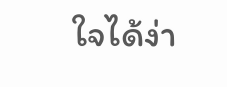ใจได้ง่า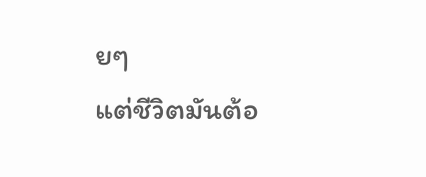ยๆ
แต่ชีวิตมันต้อ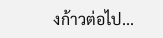งก้าวต่อไป...